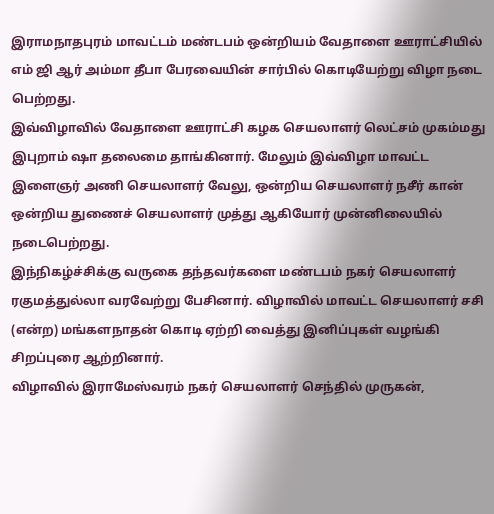இராமநாதபுரம் மாவட்டம் மண்டபம் ஒன்றியம் வேதாளை ஊராட்சியில் எம் ஜி ஆர் அம்மா தீபா பேரவையின் சார்பில் கொடியேற்று விழா நடை பெற்றது.
இவ்விழாவில் வேதாளை ஊராட்சி கழக செயலாளர் லெட்சம் முகம்மது இபுறாம் ஷா தலைமை தாங்கினார். மேலும் இவ்விழா மாவட்ட இளைஞர் அணி செயலாளர் வேலு, ஒன்றிய செயலாளர் நசீர் கான் ஒன்றிய துணைச் செயலாளர் முத்து ஆகியோர் முன்னிலையில் நடைபெற்றது.
இந்நிகழ்ச்சிக்கு வருகை தந்தவர்களை மண்டபம் நகர் செயலாளர் ரகுமத்துல்லா வரவேற்று பேசினார். விழாவில் மாவட்ட செயலாளர் சசி (என்ற) மங்களநாதன் கொடி ஏற்றி வைத்து இனிப்புகள் வழங்கி சிறப்புரை ஆற்றினார்.
விழாவில் இராமேஸ்வரம் நகர் செயலாளர் செந்தில் முருகன்,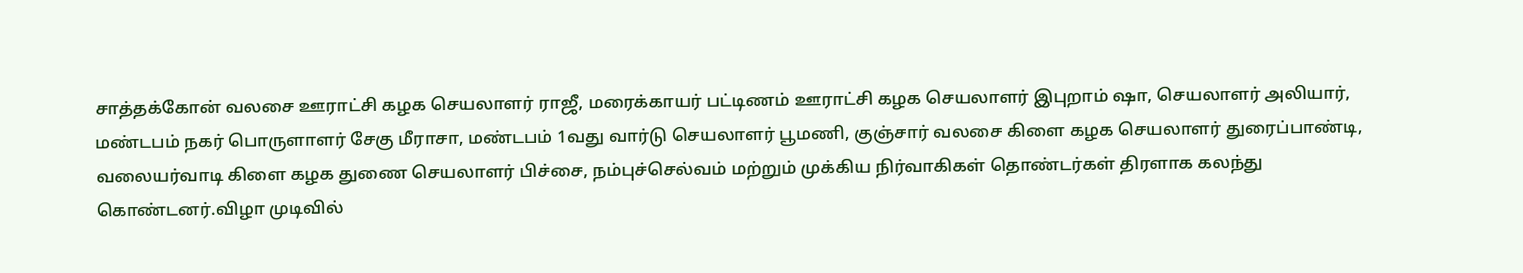சாத்தக்கோன் வலசை ஊராட்சி கழக செயலாளர் ராஜீ, மரைக்காயர் பட்டிணம் ஊராட்சி கழக செயலாளர் இபுறாம் ஷா, செயலாளர் அலியார், மண்டபம் நகர் பொருளாளர் சேகு மீராசா, மண்டபம் 1வது வார்டு செயலாளர் பூமணி, குஞ்சார் வலசை கிளை கழக செயலாளர் துரைப்பாண்டி, வலையர்வாடி கிளை கழக துணை செயலாளர் பிச்சை, நம்புச்செல்வம் மற்றும் முக்கிய நிர்வாகிகள் தொண்டர்கள் திரளாக கலந்து கொண்டனர்.விழா முடிவில்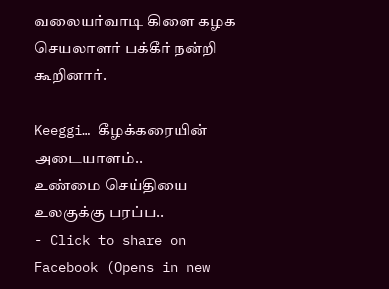வலையர்வாடி கிளை கழக செயலாளர் பக்கீர் நன்றி கூறினார்.

Keeggi… கீழக்கரையின் அடையாளம்..
உண்மை செய்தியை உலகுக்கு பரப்ப..
- Click to share on Facebook (Opens in new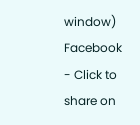window) Facebook
- Click to share on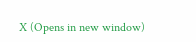X (Opens in new window)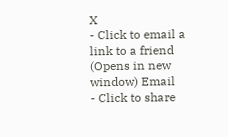X
- Click to email a link to a friend (Opens in new window) Email
- Click to share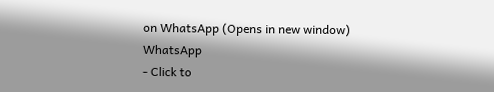on WhatsApp (Opens in new window) WhatsApp
- Click to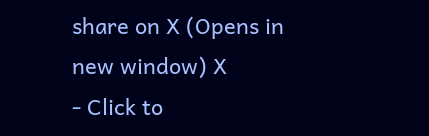share on X (Opens in new window) X
- Click to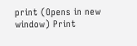print (Opens in new window) Print